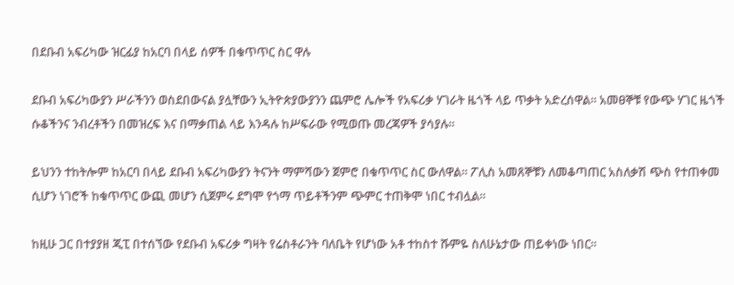በደቡብ አፍሪካው ዝርፊያ ከአርባ በላይ ሰዎች በቁጥጥር ስር ዋሉ

ደቡብ አፍሪካውያን ሥራችንን ወስደበውናል ያሏቸውን ኢትዮጵያውያንን ጨምሮ ሌሎች የአፍሪቃ ሃገራት ዜጎች ላይ ጥቃት አድረሰዋል። አመፀኞቹ የውጭ ሃገር ዜጎች ሱቆችንና ንብረቶችን በመዝረፍ እና በማቃጠል ላይ እንዳሉ ከሥፍራው የሚወጡ መረጃዎች ያሳያሉ።

ይህንን ተከትሎም ከአርባ በላይ ደቡብ አፍሪካውያን ትናንት ማምሻውን ጀምሮ በቁጥጥር ስር ውለዋል። ፖሊስ አመጸኞቹን ለመቆጣጠር አስለቃሽ ጭስ የተጠቀመ ሲሆን ነገሮች ከቁጥጥር ውጪ መሆን ሲጀምሩ ደግሞ የጎማ ጥይቶችንም ጭምር ተጠቅሞ ነበር ተብሏል።

ከዚሁ ጋር በተያያዘ ጂፒ በተሰኘው የደቡብ አፍሪቃ ግዛት የሬስቶራንት ባለቤት የሆነው አቶ ተከስተ ሹምዬ ስለሁኔታው ጠይቀነው ነበር።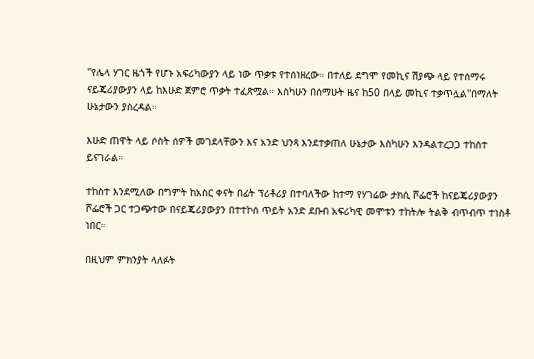''የሌላ ሃገር ዜጎች የሆኑ አፍሪካውያን ላይ ነው ጥቃቱ የተሰነዘረው። በተለይ ደግሞ የመኪና ሽያጭ ላይ የተሰማሩ ናይጄሪያውያን ላይ ከእሁድ ጀምሮ ጥቃት ተፈጽሟል። እስካሁን በሰማሁት ዜና ከ50 በላይ መኪና ተቃጥሏል''በማለት ሁኔታውን ያስረዳል።

እሁድ ጠዋት ላይ ሶስት ሰዎች መገደላቸውን እና አንድ ህንጻ እንደተቃጠለ ሁኔታው እስካሁን እንዳልተረጋጋ ተከስተ ይናገራል።

ተከስተ እንደሚለው በግምት ከአስር ቀናት በፊት ፕሪቶሪያ በተባለችው ከተማ የሃገሬው ታክሲ ሾፌሮች ከናይጄሪያውያን ሾፌሮች ጋር ተጋጭተው በናይጄሪያውያን በተተኮሰ ጥይት አንድ ደቡብ አፍሪካዊ መሞቱን ተከትሎ ትልቅ ብጥብጥ ተነስቶ ነበር።

በዚህም ምክንያት ላለፉት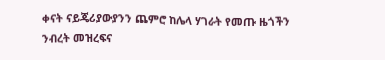ቀናት ናይጄሪያውያንን ጨምሮ ከሌላ ሃገራት የመጡ ዜጎችን ንብረት መዝረፍና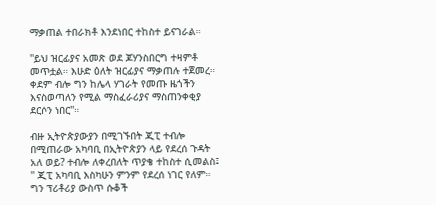ማቃጠል ተበራክቶ እንደነበር ተከስተ ይናገራል።

''ይህ ዝርፊያና አመጽ ወደ ጆሃንስበርግ ተዛምቶ መጥቷል። እሁድ ዕለት ዝርፊያና ማቃጠሉ ተጀመረ። ቀደም ብሎ ግን ከሌላ ሃገራት የመጡ ዜጎችን እናስወጣለን የሚል ማስፈራሪያና ማስጠንቀቂያ ደርሶን ነበር''።

ብዙ ኢትዮጵያውያን በሚገኙበት ጂፒ ተብሎ በሚጠራው አካባቢ በኢትዮጵያን ላይ የደረሰ ጉዳት አለ ወይ? ተብሎ ለቀረበለት ጥያቄ ተከስተ ሲመልስ፤ '' ጂፒ አካባቢ እስካሁን ምንም የደረሰ ነገር የለም። ግን ፕሪቶሪያ ውስጥ ሱቆች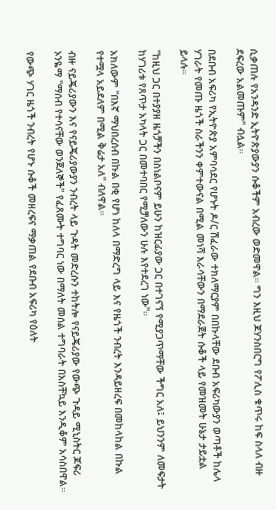ሲቃጠሉ የአንዳንድ ኢትዮጵያውያን ሱቆችም አብረው ወድመዋል። ግን እዚህ ጆሃንስበርግ የፖሊስ ቁጥሩ ከፍ ስላለ ብዙ ደፍረው አልመጡም'' ብሏል።

በደቡብ አፍሪካ የኢትዮጵያ አምባሳደር የሆኑት ዶ/ር ሽፈራው ተክለማርያም በበኩላቸው ደቡብ አፍሪካውያን ወጣቶች ከሌላ ሃገራት የመጡ ዜጎች ስራችንን ቀምተውናል በሚል መነሻ እራሳቸውን በማደራጀት ሱቆች ላይ የመዝመት ሁኔታ ታይቷል ይላሉ።

''ከዚህ ጋር በተያያዘ ዜጎቻችን በስነልቦናም ይሁን ከዝርፊያው ጋር በተገናኘ የሚያጋጥማቸው ችግር አለ፤ ይህንንም ለመፍታት ከሃገሪቱ የጸጥታ አካላት ጋር በመተባበር የሚቻለውን ሁሉ እየተደረገ ነው''።

አክለውም ''በእኛ ማህበረሰብ በኩል በቂ የሆነ ከለላ በማድረግ ላይ እና የዜጎች ንብረት እንዳይዘረፍ በመከላከል በኩል የተሟላ አይደለም በሚል ቅሬታ አለ'' ብለዋል።

ብዙ ናይጄሪያውን እና የናይጄሪያውያን ንብረት ላይ ጉዳት መድረሱን ተከትሎ የናይጄሪያው የውጭ ጉዳይ ሚኒስትር ጆፍሪ ኦንዬማ ''ማሰብ የተሳናቸው ወንጀለኞች'' የፈጸሙት ተግባር ነው በማለት መሰል ተግባራት በአስቸኳይ እንዲቆም አሳስበዋል።

የውጭ ሃገር ዜጎች ንብረት የሆኑ ሱቆች መዘረፍና ማቃጠል የደቡብ አፍሪካ የዕለት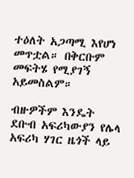ተዕለት አጋጣሚ እየሆነ መጥቷል። በቅርቡም መፍትሄ የሚያገኝ አይመስልም።

ብዙዎችም እንዴት ደቡብ አፍሪካውያን የሌላ አፍሪካ ሃገር ዜጎች ላይ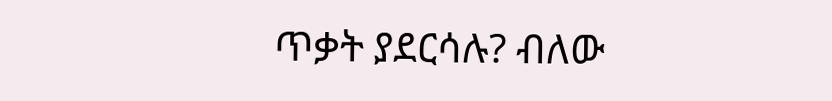ጥቃት ያደርሳሉ? ብለው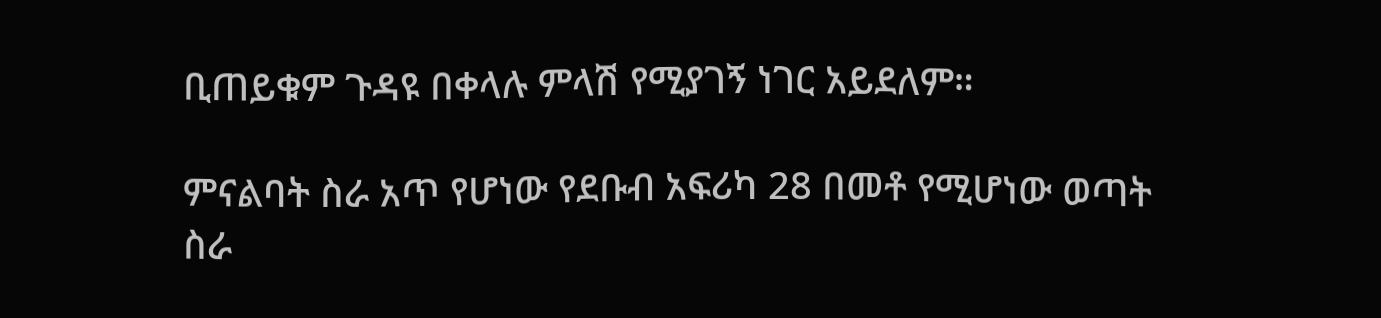ቢጠይቁም ጉዳዩ በቀላሉ ምላሽ የሚያገኝ ነገር አይደለም።

ምናልባት ስራ አጥ የሆነው የደቡብ አፍሪካ 28 በመቶ የሚሆነው ወጣት ስራ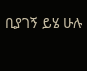ቢያገኝ ይሄ ሁሉ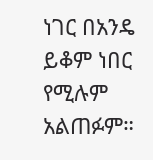ነገር በአንዴ ይቆም ነበር የሚሉም አልጠፉም።